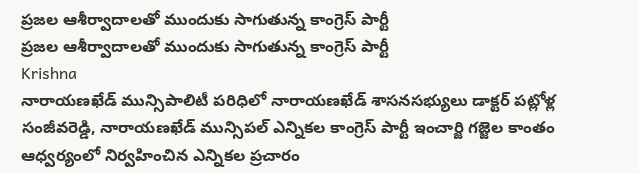ప్రజల ఆశీర్వాదాలతో ముందుకు సాగుతున్న కాంగ్రెస్ పార్టీ
ప్రజల ఆశీర్వాదాలతో ముందుకు సాగుతున్న కాంగ్రెస్ పార్టీ
Krishna
నారాయణఖేడ్ మున్సిపాలిటీ పరిధిలో నారాయణఖేడ్ శాసనసభ్యులు డాక్టర్ పట్లోళ్ల సంజీవరెడ్డి, నారాయణఖేడ్ మున్సిపల్ ఎన్నికల కాంగ్రెస్ పార్టీ ఇంచార్జి గజ్జెల కాంతం ఆధ్వర్యంలో నిర్వహించిన ఎన్నికల ప్రచారం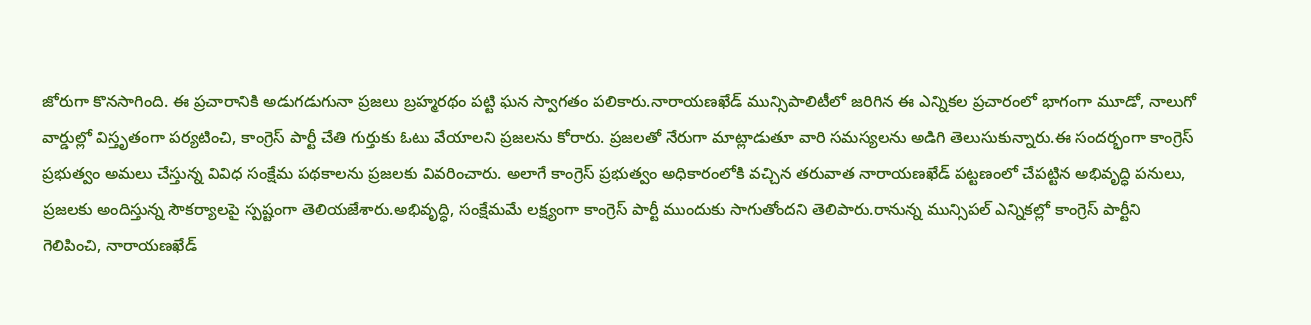జోరుగా కొనసాగింది. ఈ ప్రచారానికి అడుగడుగునా ప్రజలు బ్రహ్మరథం పట్టి ఘన స్వాగతం పలికారు.నారాయణఖేడ్ మున్సిపాలిటీలో జరిగిన ఈ ఎన్నికల ప్రచారంలో భాగంగా మూడో, నాలుగో వార్డుల్లో విస్తృతంగా పర్యటించి, కాంగ్రెస్ పార్టీ చేతి గుర్తుకు ఓటు వేయాలని ప్రజలను కోరారు. ప్రజలతో నేరుగా మాట్లాడుతూ వారి సమస్యలను అడిగి తెలుసుకున్నారు.ఈ సందర్భంగా కాంగ్రెస్ ప్రభుత్వం అమలు చేస్తున్న వివిధ సంక్షేమ పథకాలను ప్రజలకు వివరించారు. అలాగే కాంగ్రెస్ ప్రభుత్వం అధికారంలోకి వచ్చిన తరువాత నారాయణఖేడ్ పట్టణంలో చేపట్టిన అభివృద్ధి పనులు, ప్రజలకు అందిస్తున్న సౌకర్యాలపై స్పష్టంగా తెలియజేశారు.అభివృద్ధి, సంక్షేమమే లక్ష్యంగా కాంగ్రెస్ పార్టీ ముందుకు సాగుతోందని తెలిపారు.రానున్న మున్సిపల్ ఎన్నికల్లో కాంగ్రెస్ పార్టీని గెలిపించి, నారాయణఖేడ్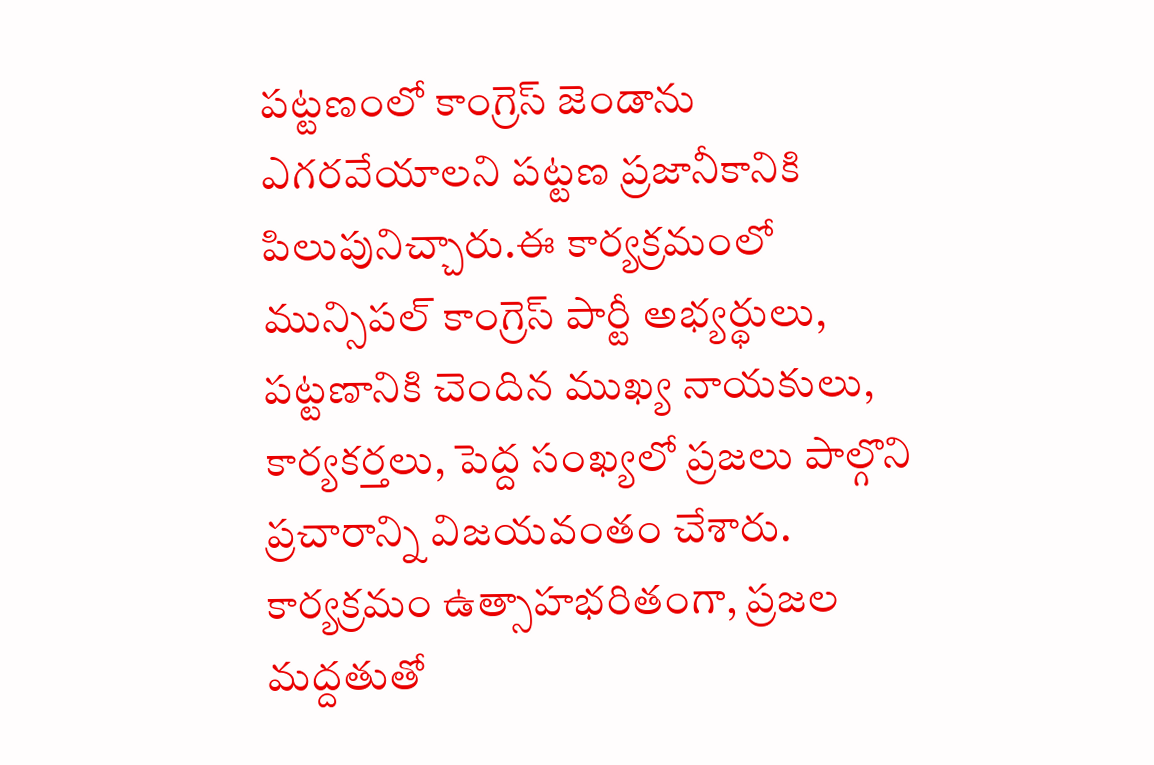పట్టణంలో కాంగ్రెస్ జెండాను ఎగరవేయాలని పట్టణ ప్రజానీకానికి పిలుపునిచ్చారు.ఈ కార్యక్రమంలో మున్సిపల్ కాంగ్రెస్ పార్టీ అభ్యర్థులు, పట్టణానికి చెందిన ముఖ్య నాయకులు, కార్యకర్తలు, పెద్ద సంఖ్యలో ప్రజలు పాల్గొని ప్రచారాన్ని విజయవంతం చేశారు. కార్యక్రమం ఉత్సాహభరితంగా, ప్రజల మద్దతుతో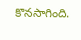కొనసాగింది.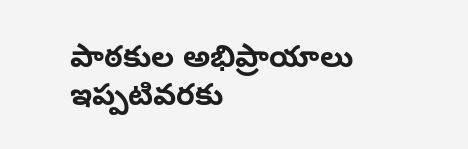పాఠకుల అభిప్రాయాలు
ఇప్పటివరకు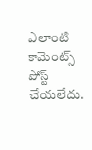ఎలాంటి కామెంట్స్ పోస్ట్ చేయలేదు.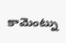కామెంట్ను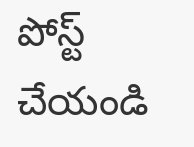పోస్ట్ చేయండి